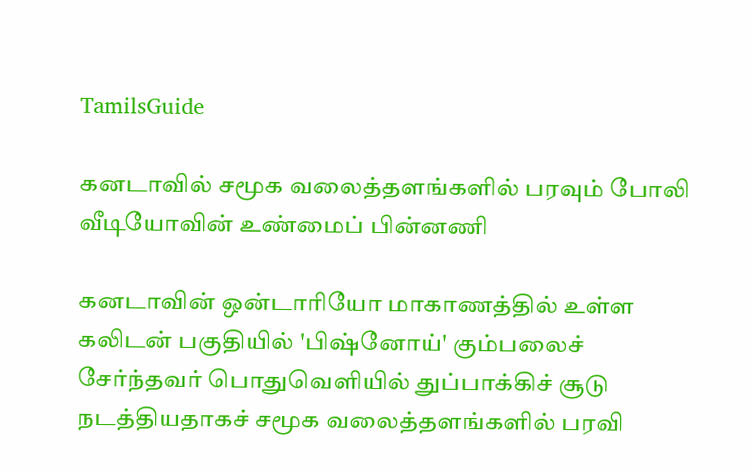TamilsGuide

கனடாவில் சமூக வலைத்தளங்களில் பரவும் போலி வீடியோவின் உண்மைப் பின்னணி

கனடாவின் ஒன்டாரியோ மாகாணத்தில் உள்ள கலிடன் பகுதியில் 'பிஷ்னோய்' கும்பலைச் சேர்ந்தவர் பொதுவெளியில் துப்பாக்கிச் சூடு நடத்தியதாகச் சமூக வலைத்தளங்களில் பரவி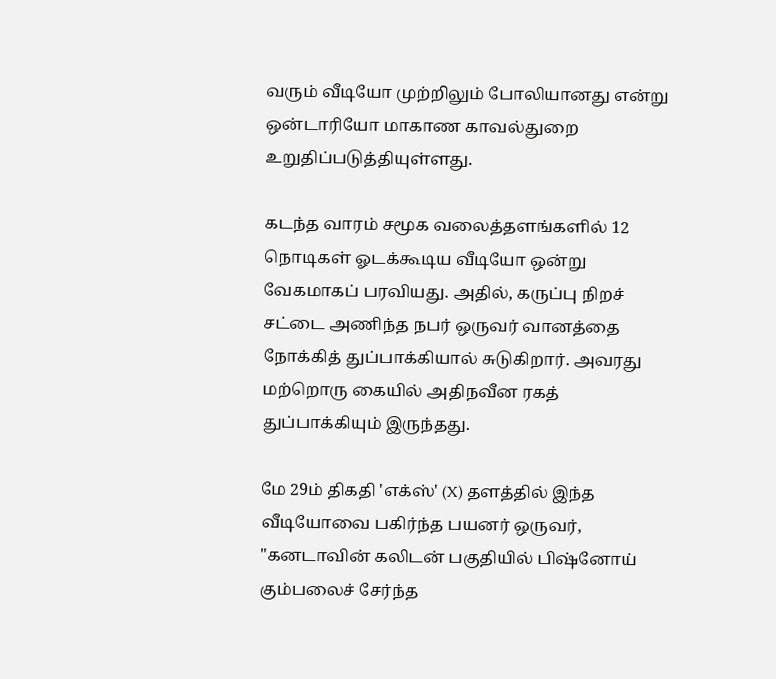வரும் வீடியோ முற்றிலும் போலியானது என்று ஒன்டாரியோ மாகாண காவல்துறை உறுதிப்படுத்தியுள்ளது.

கடந்த வாரம் சமூக வலைத்தளங்களில் 12 நொடிகள் ஓடக்கூடிய வீடியோ ஒன்று வேகமாகப் பரவியது. அதில், கருப்பு நிறச் சட்டை அணிந்த நபர் ஒருவர் வானத்தை நோக்கித் துப்பாக்கியால் சுடுகிறார். அவரது மற்றொரு கையில் அதிநவீன ரகத் துப்பாக்கியும் இருந்தது.

மே 29ம் திகதி 'எக்ஸ்' (X) தளத்தில் இந்த வீடியோவை பகிர்ந்த பயனர் ஒருவர், "கனடாவின் கலிடன் பகுதியில் பிஷ்னோய் கும்பலைச் சேர்ந்த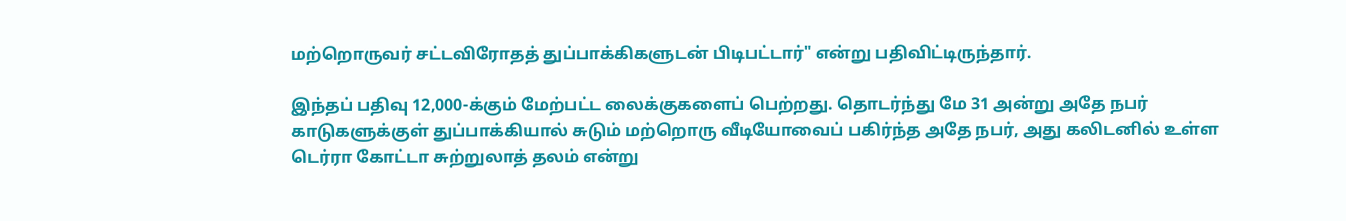மற்றொருவர் சட்டவிரோதத் துப்பாக்கிகளுடன் பிடிபட்டார்" என்று பதிவிட்டிருந்தார்.

இந்தப் பதிவு 12,000-க்கும் மேற்பட்ட லைக்குகளைப் பெற்றது. தொடர்ந்து மே 31 அன்று அதே நபர் காடுகளுக்குள் துப்பாக்கியால் சுடும் மற்றொரு வீடியோவைப் பகிர்ந்த அதே நபர், அது கலிடனில் உள்ள டெர்ரா கோட்டா சுற்றுலாத் தலம் என்று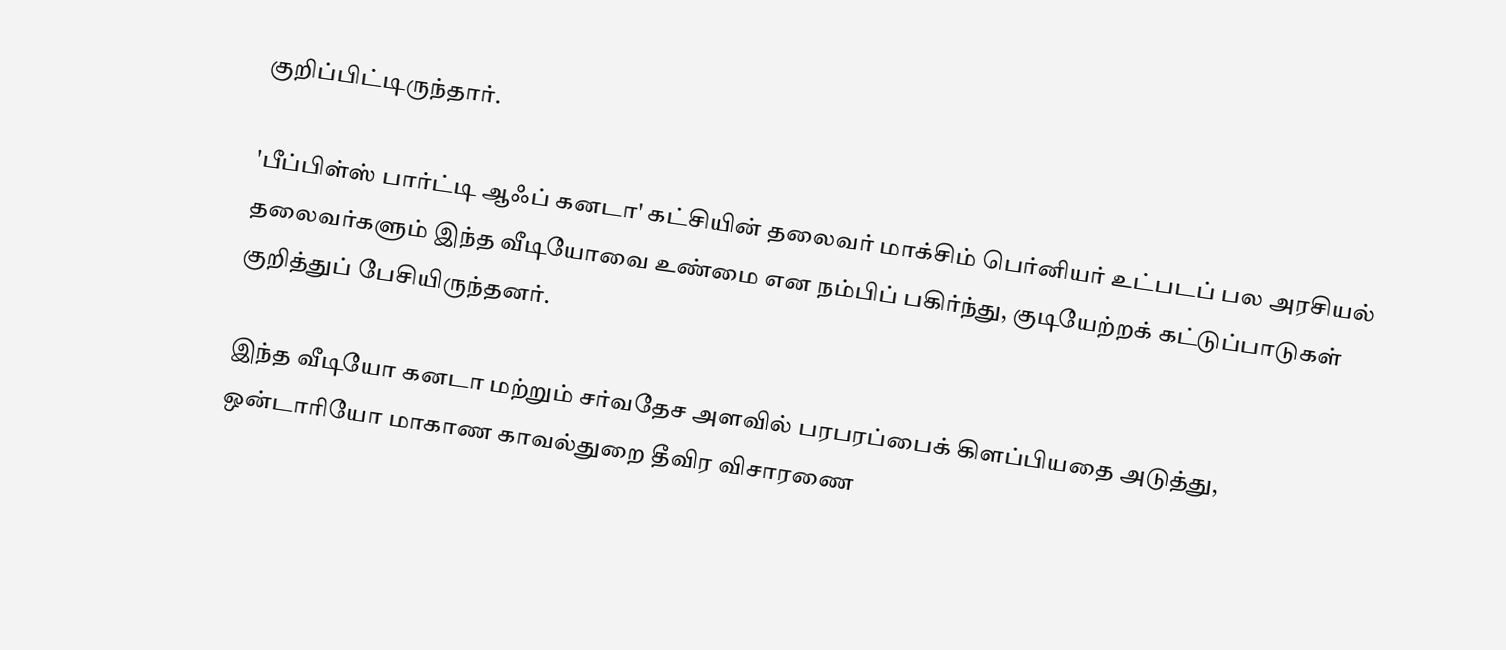குறிப்பிட்டிருந்தார்.

'பீப்பிள்ஸ் பார்ட்டி ஆஃப் கனடா' கட்சியின் தலைவர் மாக்சிம் பெர்னியர் உட்படப் பல அரசியல் தலைவர்களும் இந்த வீடியோவை உண்மை என நம்பிப் பகிர்ந்து, குடியேற்றக் கட்டுப்பாடுகள் குறித்துப் பேசியிருந்தனர்.

இந்த வீடியோ கனடா மற்றும் சர்வதேச அளவில் பரபரப்பைக் கிளப்பியதை அடுத்து, ஒன்டாரியோ மாகாண காவல்துறை தீவிர விசாரணை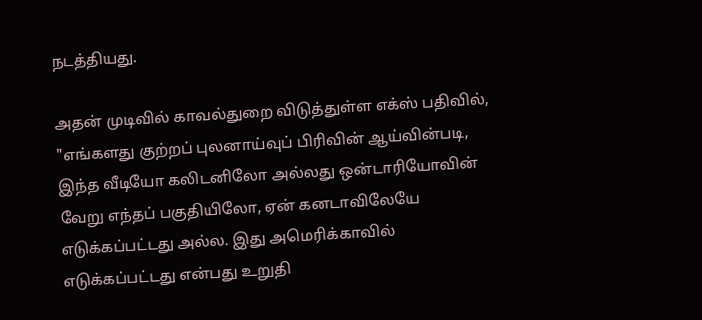நடத்தியது.

அதன் முடிவில் காவல்துறை விடுத்துள்ள எக்ஸ் பதிவில், "எங்களது குற்றப் புலனாய்வுப் பிரிவின் ஆய்வின்படி, இந்த வீடியோ கலிடனிலோ அல்லது ஒன்டாரியோவின் வேறு எந்தப் பகுதியிலோ, ஏன் கனடாவிலேயே எடுக்கப்பட்டது அல்ல. இது அமெரிக்காவில் எடுக்கப்பட்டது என்பது உறுதி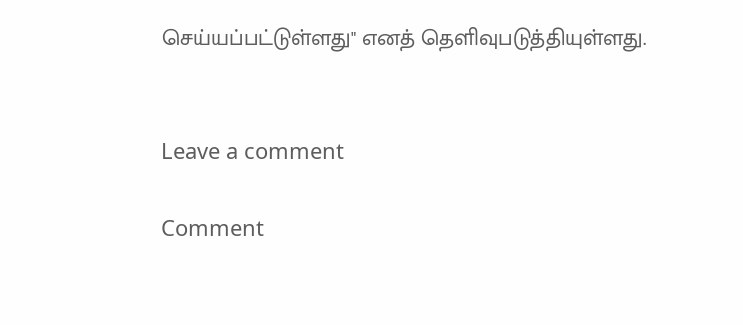செய்யப்பட்டுள்ளது" எனத் தெளிவுபடுத்தியுள்ளது.


Leave a comment

Comment